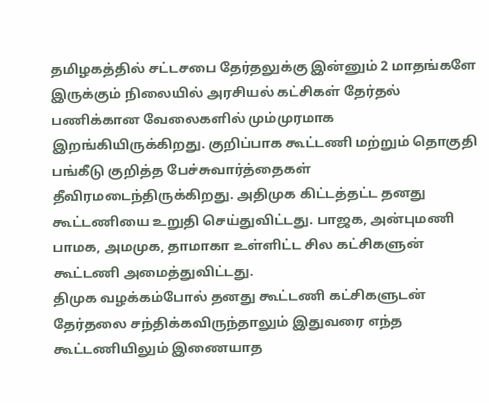தமிழகத்தில் சட்டசபை தேர்தலுக்கு இன்னும் 2 மாதங்களே இருக்கும் நிலையில் அரசியல் கட்சிகள் தேர்தல் பணிக்கான வேலைகளில் மும்முரமாக இறங்கியிருக்கிறது. குறிப்பாக கூட்டணி மற்றும் தொகுதி பங்கீடு குறித்த பேச்சுவார்த்தைகள் தீவிரமடைந்திருக்கிறது. அதிமுக கிட்டத்தட்ட தனது கூட்டணியை உறுதி செய்துவிட்டது. பாஜக, அன்புமணி பாமக, அமமுக, தாமாகா உள்ளிட்ட சில கட்சிகளுன் கூட்டணி அமைத்துவிட்டது.
திமுக வழக்கம்போல் தனது கூட்டணி கட்சிகளுடன் தேர்தலை சந்திக்கவிருந்தாலும் இதுவரை எந்த கூட்டணியிலும் இணையாத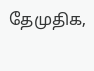தேமுதிக,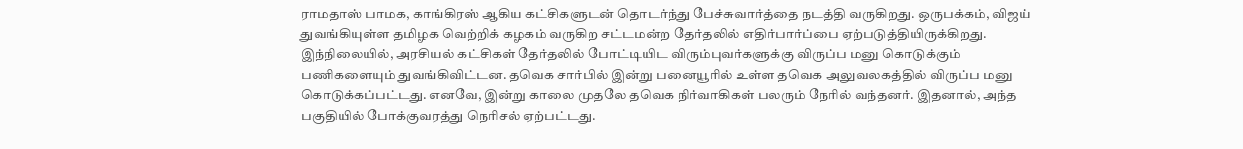ராமதாஸ் பாமக, காங்கிரஸ் ஆகிய கட்சிகளுடன் தொடர்ந்து பேச்சுவார்த்தை நடத்தி வருகிறது. ஒருபக்கம், விஜய் துவங்கியுள்ள தமிழக வெற்றிக் கழகம் வருகிற சட்டமன்ற தேர்தலில் எதிர்பார்ப்பை ஏற்படுத்தியிருக்கிறது.
இந்நிலையில், அரசியல் கட்சிகள் தேர்தலில் போட்டியிட விரும்புவர்களுக்கு விருப்ப மனு கொடுக்கும் பணிகளையும் துவங்கிவிட்டன. தவெக சார்பில் இன்று பனையூரில் உள்ள தவெக அலுவலகத்தில் விருப்ப மனு கொடுக்கப்பட்டது. எனவே, இன்று காலை முதலே தவெக நிர்வாகிகள் பலரும் நேரில் வந்தனர். இதனால், அந்த பகுதியில் போக்குவரத்து நெரிசல் ஏற்பட்டது.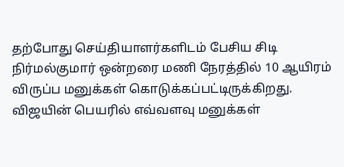தற்போது செய்தியாளர்களிடம் பேசிய சிடி நிர்மல்குமார் ஒன்றரை மணி நேரத்தில் 10 ஆயிரம் விருப்ப மனுக்கள் கொடுக்கப்பட்டிருக்கிறது. விஜயின் பெயரில் எவ்வளவு மனுக்கள்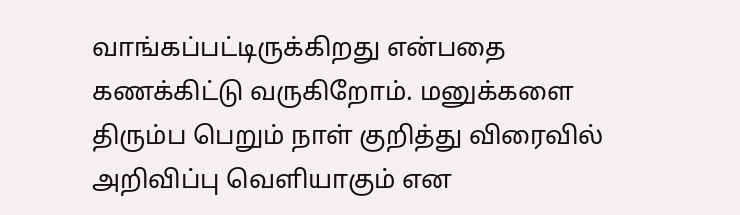வாங்கப்பட்டிருக்கிறது என்பதை கணக்கிட்டு வருகிறோம். மனுக்களை திரும்ப பெறும் நாள் குறித்து விரைவில் அறிவிப்பு வெளியாகும் என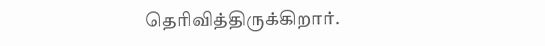தெரிவித்திருக்கிறார்.